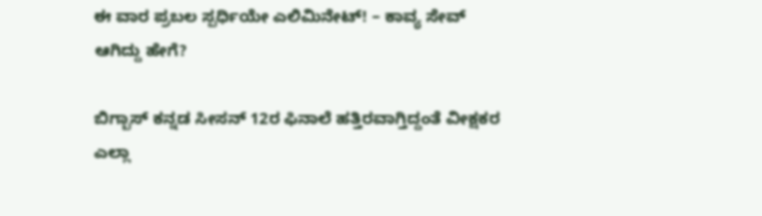ಈ ವಾರ ಪ್ರಬಲ ಸ್ಪರ್ಧಿಯೇ ಎಲಿಮಿನೇಟ್! – ಕಾವ್ಯ ಸೇವ್ ಆಗಿದ್ದು ಹೇಗೆ?

ಬಿಗ್ಬಾಸ್ ಕನ್ನಡ ಸೀಸನ್ 12ರ ಫಿನಾಲೆ ಹತ್ತಿರವಾಗ್ತಿದ್ದಂತೆ ವೀಕ್ಷಕರ ಎಲ್ಲಾ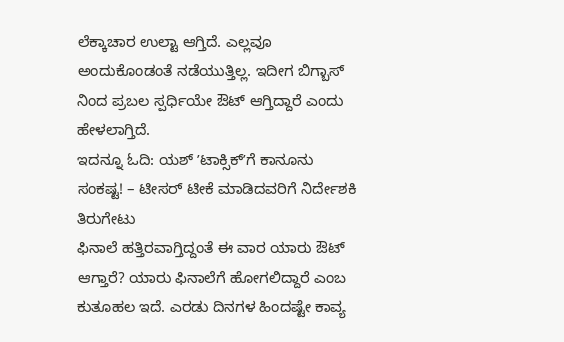ಲೆಕ್ಕಾಚಾರ ಉಲ್ಟಾ ಆಗ್ತಿದೆ. ಎಲ್ಲವೂ ಅಂದುಕೊಂಡಂತೆ ನಡೆಯುತ್ತಿಲ್ಲ. ಇದೀಗ ಬಿಗ್ಬಾಸ್ ನಿಂದ ಪ್ರಬಲ ಸ್ಪರ್ಧಿಯೇ ಔಟ್ ಆಗ್ತಿದ್ದಾರೆ ಎಂದು ಹೇಳಲಾಗ್ತಿದೆ.
ಇದನ್ನೂ ಓದಿ: ಯಶ್ ʼಟಾಕ್ಸಿಕ್ʼಗೆ ಕಾನೂನು ಸಂಕಷ್ಟ! – ಟೀಸರ್ ಟೀಕೆ ಮಾಡಿದವರಿಗೆ ನಿರ್ದೇಶಕಿ ತಿರುಗೇಟು
ಫಿನಾಲೆ ಹತ್ತಿರವಾಗ್ತಿದ್ದಂತೆ ಈ ವಾರ ಯಾರು ಔಟ್ ಆಗ್ತಾರೆ? ಯಾರು ಫಿನಾಲೆಗೆ ಹೋಗಲಿದ್ದಾರೆ ಎಂಬ ಕುತೂಹಲ ಇದೆ. ಎರಡು ದಿನಗಳ ಹಿಂದಷ್ಟೇ ಕಾವ್ಯ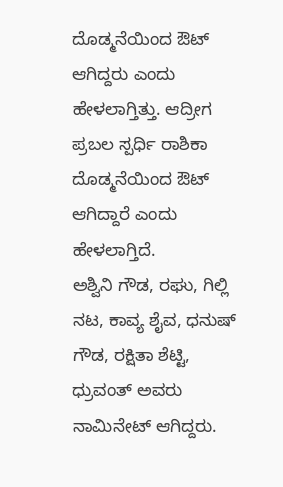ದೊಡ್ಮನೆಯಿಂದ ಔಟ್ ಆಗಿದ್ದರು ಎಂದು ಹೇಳಲಾಗ್ತಿತ್ತು. ಆದ್ರೀಗ ಪ್ರಬಲ ಸ್ಪರ್ಧಿ ರಾಶಿಕಾ ದೊಡ್ಮನೆಯಿಂದ ಔಟ್ ಆಗಿದ್ದಾರೆ ಎಂದು ಹೇಳಲಾಗ್ತಿದೆ.
ಅಶ್ವಿನಿ ಗೌಡ, ರಘು, ಗಿಲ್ಲಿ ನಟ, ಕಾವ್ಯ ಶೈವ, ಧನುಷ್ ಗೌಡ, ರಕ್ಷಿತಾ ಶೆಟ್ಟಿ, ಧ್ರುವಂತ್ ಅವರು ನಾಮಿನೇಟ್ ಆಗಿದ್ದರು.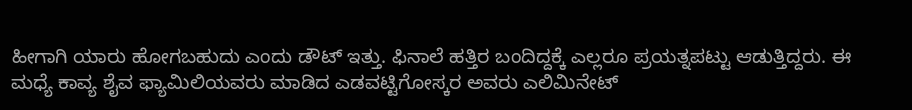ಹೀಗಾಗಿ ಯಾರು ಹೋಗಬಹುದು ಎಂದು ಡೌಟ್ ಇತ್ತು. ಫಿನಾಲೆ ಹತ್ತಿರ ಬಂದಿದ್ದಕ್ಕೆ ಎಲ್ಲರೂ ಪ್ರಯತ್ನಪಟ್ಟು ಆಡುತ್ತಿದ್ದರು. ಈ ಮಧ್ಯೆ ಕಾವ್ಯ ಶೈವ ಫ್ಯಾಮಿಲಿಯವರು ಮಾಡಿದ ಎಡವಟ್ಟಿಗೋಸ್ಕರ ಅವರು ಎಲಿಮಿನೇಟ್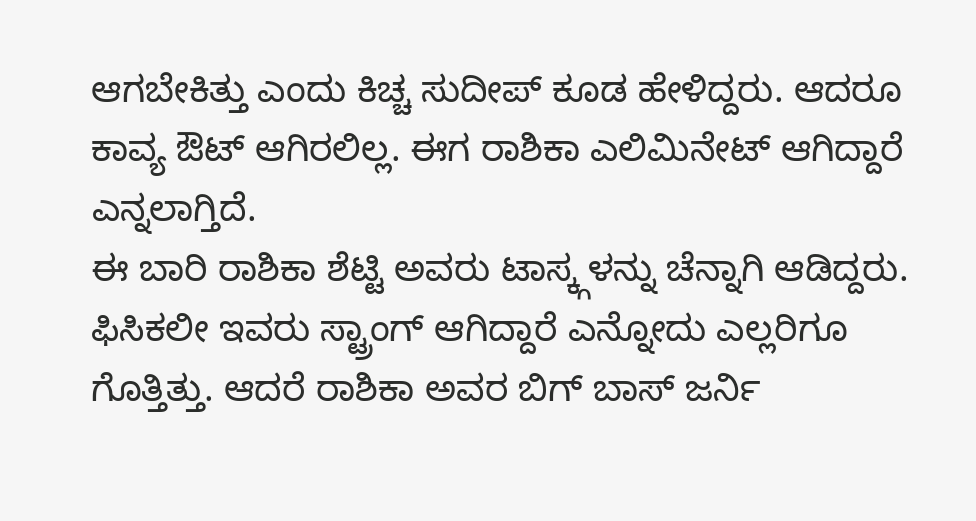ಆಗಬೇಕಿತ್ತು ಎಂದು ಕಿಚ್ಚ ಸುದೀಪ್ ಕೂಡ ಹೇಳಿದ್ದರು. ಆದರೂ ಕಾವ್ಯ ಔಟ್ ಆಗಿರಲಿಲ್ಲ. ಈಗ ರಾಶಿಕಾ ಎಲಿಮಿನೇಟ್ ಆಗಿದ್ದಾರೆ ಎನ್ನಲಾಗ್ತಿದೆ.
ಈ ಬಾರಿ ರಾಶಿಕಾ ಶೆಟ್ಟಿ ಅವರು ಟಾಸ್ಕ್ಗಳನ್ನು ಚೆನ್ನಾಗಿ ಆಡಿದ್ದರು. ಫಿಸಿಕಲೀ ಇವರು ಸ್ಟ್ರಾಂಗ್ ಆಗಿದ್ದಾರೆ ಎನ್ನೋದು ಎಲ್ಲರಿಗೂ ಗೊತ್ತಿತ್ತು. ಆದರೆ ರಾಶಿಕಾ ಅವರ ಬಿಗ್ ಬಾಸ್ ಜರ್ನಿ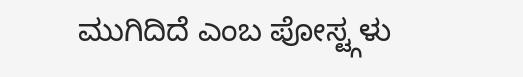ಮುಗಿದಿದೆ ಎಂಬ ಪೋಸ್ಟ್ಗಳು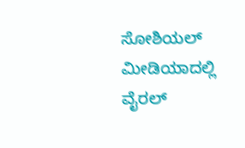ಸೋಶಿಯಲ್ ಮೀಡಿಯಾದಲ್ಲಿ ವೈರಲ್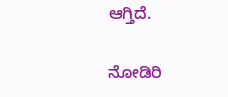ಆಗ್ತಿದೆ.

ನೋಡಿರಿ